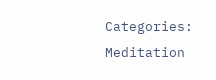Categories: Meditation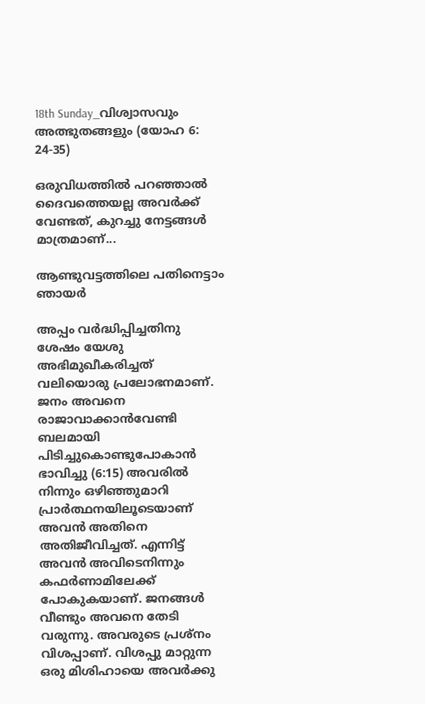18th Sunday_വിശ്വാസവും അത്ഭുതങ്ങളും (യോഹ 6: 24-35)

ഒരുവിധത്തിൽ പറഞ്ഞാൽ ദൈവത്തെയല്ല അവർക്ക് വേണ്ടത്, കുറച്ചു നേട്ടങ്ങൾ മാത്രമാണ്...

ആണ്ടുവട്ടത്തിലെ പതിനെട്ടാം ഞായർ

അപ്പം വർദ്ധിപ്പിച്ചതിനു ശേഷം യേശു അഭിമുഖീകരിച്ചത് വലിയൊരു പ്രലോഭനമാണ്. ജനം അവനെ രാജാവാക്കാൻവേണ്ടി ബലമായി പിടിച്ചുകൊണ്ടുപോകാൻ ഭാവിച്ചു (6:15) അവരിൽ നിന്നും ഒഴിഞ്ഞുമാറി പ്രാർത്ഥനയിലൂടെയാണ് അവൻ അതിനെ അതിജീവിച്ചത്. എന്നിട്ട് അവൻ അവിടെനിന്നും കഫർണാമിലേക്ക് പോകുകയാണ്. ജനങ്ങൾ വീണ്ടും അവനെ തേടി വരുന്നു. അവരുടെ പ്രശ്നം വിശപ്പാണ്. വിശപ്പു മാറ്റുന്ന ഒരു മിശിഹായെ അവർക്കു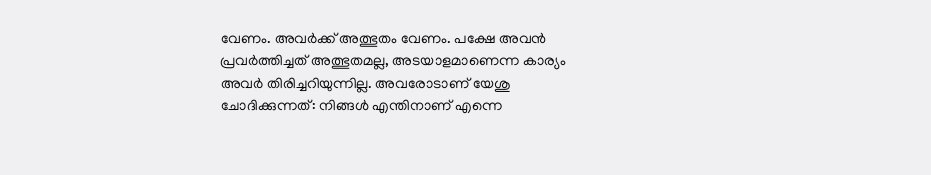വേണം. അവർക്ക് അത്ഭുതം വേണം. പക്ഷേ അവൻ പ്രവർത്തിച്ചത് അത്ഭുതമല്ല, അടയാളമാണെന്ന കാര്യം അവർ തിരിച്ചറിയുന്നില്ല. അവരോടാണ് യേശു ചോദിക്കുന്നത്: നിങ്ങൾ എന്തിനാണ് എന്നെ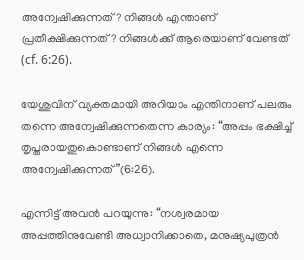അന്വേഷിക്കുന്നത്? നിങ്ങൾ എന്താണ് പ്രതീക്ഷിക്കുന്നത്? നിങ്ങൾക്ക് ആരെയാണ് വേണ്ടത് (cf. 6:26).

യേശുവിന് വ്യക്തമായി അറിയാം എന്തിനാണ് പലരും തന്നെ അന്വേഷിക്കുന്നതെന്ന കാര്യം: “അപ്പം ഭക്ഷിച്ച് തൃപ്തരായതുകൊണ്ടാണ് നിങ്ങൾ എന്നെ അന്വേഷിക്കുന്നത്”(6:26).

എന്നിട്ട് അവൻ പറയുന്നു: “നശ്വരമായ അപ്പത്തിനുവേണ്ടി അധ്വാനിക്കാതെ, മനുഷ്യപുത്രൻ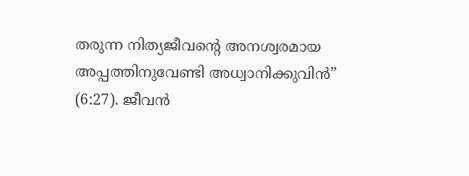തരുന്ന നിത്യജീവന്റെ അനശ്വരമായ അപ്പത്തിനുവേണ്ടി അധ്വാനിക്കുവിൻ” (6:27). ജീവൻ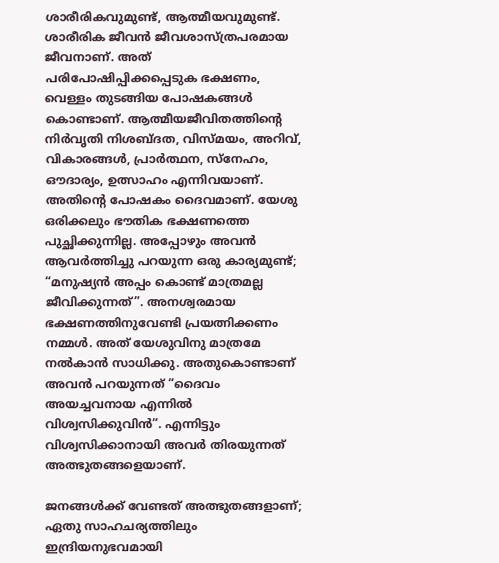ശാരീരികവുമുണ്ട്, ആത്മീയവുമുണ്ട്. ശാരീരിക ജീവൻ ജീവശാസ്ത്രപരമായ ജീവനാണ്. അത് പരിപോഷിപ്പിക്കപ്പെടുക ഭക്ഷണം, വെള്ളം തുടങ്ങിയ പോഷകങ്ങൾ കൊണ്ടാണ്. ആത്മീയജീവിതത്തിന്റെ നിർവൃതി നിശബ്ദത, വിസ്മയം, അറിവ്, വികാരങ്ങൾ, പ്രാർത്ഥന, സ്നേഹം, ഔദാര്യം, ഉത്സാഹം എന്നിവയാണ്. അതിന്റെ പോഷകം ദൈവമാണ്. യേശു ഒരിക്കലും ഭൗതിക ഭക്ഷണത്തെ പുച്ഛിക്കുന്നില്ല. അപ്പോഴും അവൻ ആവർത്തിച്ചു പറയുന്ന ഒരു കാര്യമുണ്ട്; “മനുഷ്യൻ അപ്പം കൊണ്ട് മാത്രമല്ല ജീവിക്കുന്നത്”. അനശ്വരമായ ഭക്ഷണത്തിനുവേണ്ടി പ്രയത്നിക്കണം നമ്മൾ. അത് യേശുവിനു മാത്രമേ നൽകാൻ സാധിക്കു. അതുകൊണ്ടാണ് അവൻ പറയുന്നത് “ദൈവം അയച്ചവനായ എന്നിൽ വിശ്വസിക്കുവിൻ”. എന്നിട്ടും വിശ്വസിക്കാനായി അവർ തിരയുന്നത് അത്ഭുതങ്ങളെയാണ്.

ജനങ്ങൾക്ക് വേണ്ടത് അത്ഭുതങ്ങളാണ്; ഏതു സാഹചര്യത്തിലും ഇന്ദ്രിയനുഭവമായി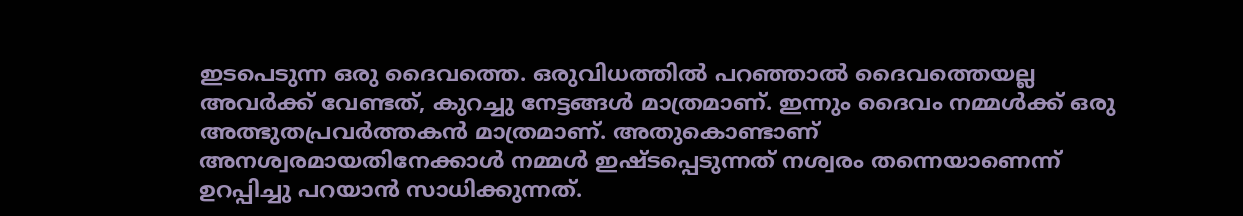ഇടപെടുന്ന ഒരു ദൈവത്തെ. ഒരുവിധത്തിൽ പറഞ്ഞാൽ ദൈവത്തെയല്ല അവർക്ക് വേണ്ടത്, കുറച്ചു നേട്ടങ്ങൾ മാത്രമാണ്. ഇന്നും ദൈവം നമ്മൾക്ക് ഒരു അത്ഭുതപ്രവർത്തകൻ മാത്രമാണ്. അതുകൊണ്ടാണ് അനശ്വരമായതിനേക്കാൾ നമ്മൾ ഇഷ്ടപ്പെടുന്നത് നശ്വരം തന്നെയാണെന്ന് ഉറപ്പിച്ചു പറയാൻ സാധിക്കുന്നത്.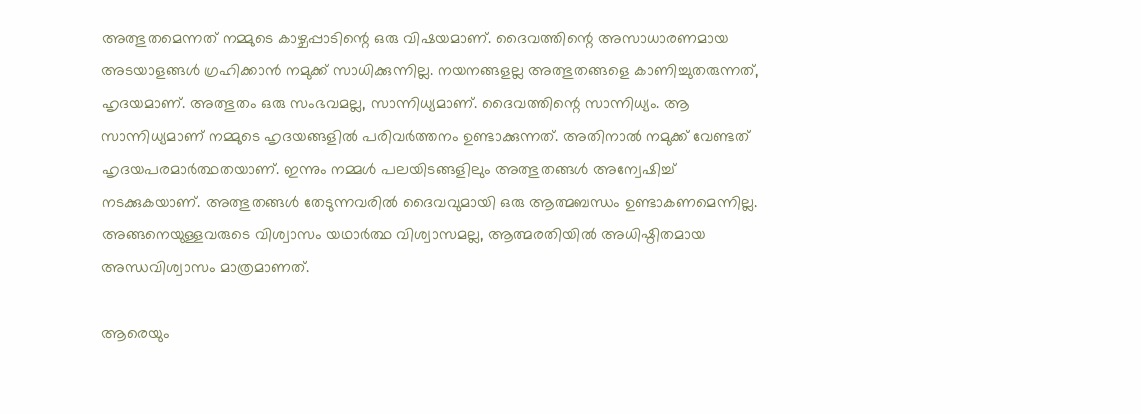അത്ഭുതമെന്നത് നമ്മുടെ കാഴ്ചപ്പാടിന്റെ ഒരു വിഷയമാണ്. ദൈവത്തിന്റെ അസാധാരണമായ അടയാളങ്ങൾ ഗ്രഹിക്കാൻ നമുക്ക് സാധിക്കുന്നില്ല. നയനങ്ങളല്ല അത്ഭുതങ്ങളെ കാണിച്ചുതരുന്നത്, ഹൃദയമാണ്. അത്ഭുതം ഒരു സംഭവമല്ല, സാന്നിധ്യമാണ്. ദൈവത്തിന്റെ സാന്നിധ്യം. ആ സാന്നിധ്യമാണ് നമ്മുടെ ഹൃദയങ്ങളിൽ പരിവർത്തനം ഉണ്ടാക്കുന്നത്. അതിനാൽ നമുക്ക് വേണ്ടത് ഹൃദയപരമാർത്ഥതയാണ്. ഇന്നും നമ്മൾ പലയിടങ്ങളിലും അത്ഭുതങ്ങൾ അന്വേഷിച്ച് നടക്കുകയാണ്. അത്ഭുതങ്ങൾ തേടുന്നവരിൽ ദൈവവുമായി ഒരു ആത്മബന്ധം ഉണ്ടാകണമെന്നില്ല. അങ്ങനെയുള്ളവരുടെ വിശ്വാസം യഥാർത്ഥ വിശ്വാസമല്ല, ആത്മരതിയിൽ അധിഷ്ഠിതമായ അന്ധവിശ്വാസം മാത്രമാണത്.

ആരെയും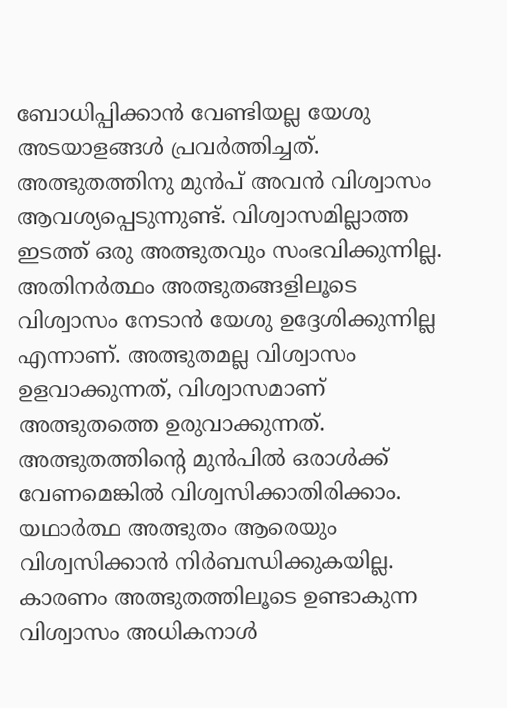ബോധിപ്പിക്കാൻ വേണ്ടിയല്ല യേശു അടയാളങ്ങൾ പ്രവർത്തിച്ചത്. അത്ഭുതത്തിനു മുൻപ് അവൻ വിശ്വാസം ആവശ്യപ്പെടുന്നുണ്ട്. വിശ്വാസമില്ലാത്ത ഇടത്ത് ഒരു അത്ഭുതവും സംഭവിക്കുന്നില്ല. അതിനർത്ഥം അത്ഭുതങ്ങളിലൂടെ വിശ്വാസം നേടാൻ യേശു ഉദ്ദേശിക്കുന്നില്ല എന്നാണ്. അത്ഭുതമല്ല വിശ്വാസം ഉളവാക്കുന്നത്, വിശ്വാസമാണ് അത്ഭുതത്തെ ഉരുവാക്കുന്നത്. അത്ഭുതത്തിന്റെ മുൻപിൽ ഒരാൾക്ക് വേണമെങ്കിൽ വിശ്വസിക്കാതിരിക്കാം. യഥാർത്ഥ അത്ഭുതം ആരെയും വിശ്വസിക്കാൻ നിർബന്ധിക്കുകയില്ല. കാരണം അത്ഭുതത്തിലൂടെ ഉണ്ടാകുന്ന വിശ്വാസം അധികനാൾ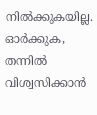നിൽക്കുകയില്ല. ഓർക്കുക, തന്നിൽ വിശ്വസിക്കാൻ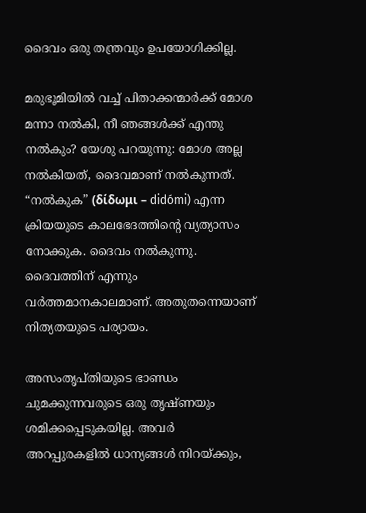ദൈവം ഒരു തന്ത്രവും ഉപയോഗിക്കില്ല.

മരുഭൂമിയിൽ വച്ച് പിതാക്കന്മാർക്ക് മോശ മന്നാ നൽകി, നീ ഞങ്ങൾക്ക് എന്തു നൽകും? യേശു പറയുന്നു: മോശ അല്ല നൽകിയത്, ദൈവമാണ് നൽകുന്നത്. “നൽകുക” (δίδωμι – didómi) എന്ന ക്രിയയുടെ കാലഭേദത്തിന്റെ വ്യത്യാസം നോക്കുക. ദൈവം നൽകുന്നു. ദൈവത്തിന് എന്നും വർത്തമാനകാലമാണ്. അതുതന്നെയാണ് നിത്യതയുടെ പര്യായം.

അസംതൃപ്തിയുടെ ഭാണ്ഡം ചുമക്കുന്നവരുടെ ഒരു തൃഷ്ണയും ശമിക്കപ്പെടുകയില്ല. അവർ അറപ്പുരകളിൽ ധാന്യങ്ങൾ നിറയ്ക്കും,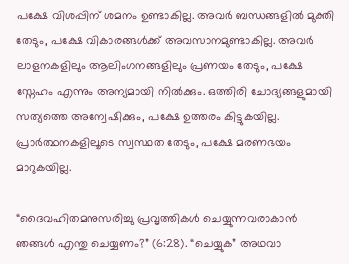പക്ഷേ വിശപ്പിന് ശമനം ഉണ്ടാകില്ല. അവർ ബന്ധങ്ങളിൽ മുക്തി തേടും, പക്ഷേ വികാരങ്ങൾക്ക് അവസാനമുണ്ടാകില്ല. അവർ ലാളനകളിലും ആലിംഗനങ്ങളിലും പ്രണയം തേടും, പക്ഷേ സ്നേഹം എന്നും അന്യമായി നിൽക്കും. ഒത്തിരി ചോദ്യങ്ങളുമായി സത്യത്തെ അന്വേഷിക്കും, പക്ഷേ ഉത്തരം കിട്ടുകയില്ല. പ്രാർത്ഥനകളിലൂടെ സ്വസ്ഥത തേടും, പക്ഷേ മരണഭയം മാറുകയില്ല.

“ദൈവഹിതമനുസരിച്ചു പ്രവൃത്തികൾ ചെയ്യുന്നവരാകാൻ ഞങ്ങൾ എന്തു ചെയ്യണം?” (6:28). “ചെയ്യുക” അഥവാ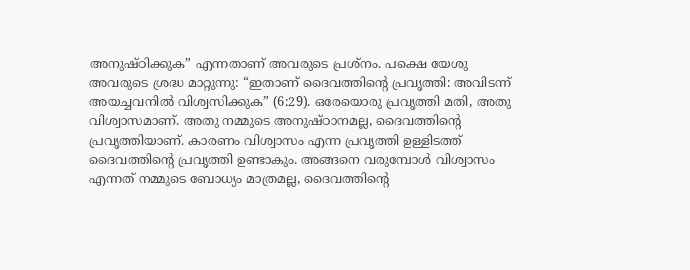അനുഷ്ഠിക്കുക” എന്നതാണ് അവരുടെ പ്രശ്നം. പക്ഷെ യേശു അവരുടെ ശ്രദ്ധ മാറ്റുന്നു: “ഇതാണ് ദൈവത്തിന്റെ പ്രവൃത്തി: അവിടന്ന് അയച്ചവനിൽ വിശ്വസിക്കുക” (6:29). ഒരേയൊരു പ്രവൃത്തി മതി, അതു വിശ്വാസമാണ്. അതു നമ്മുടെ അനുഷ്ഠാനമല്ല, ദൈവത്തിന്റെ പ്രവൃത്തിയാണ്. കാരണം വിശ്വാസം എന്ന പ്രവൃത്തി ഉള്ളിടത്ത് ദൈവത്തിന്റെ പ്രവൃത്തി ഉണ്ടാകും. അങ്ങനെ വരുമ്പോൾ വിശ്വാസം എന്നത് നമ്മുടെ ബോധ്യം മാത്രമല്ല, ദൈവത്തിന്റെ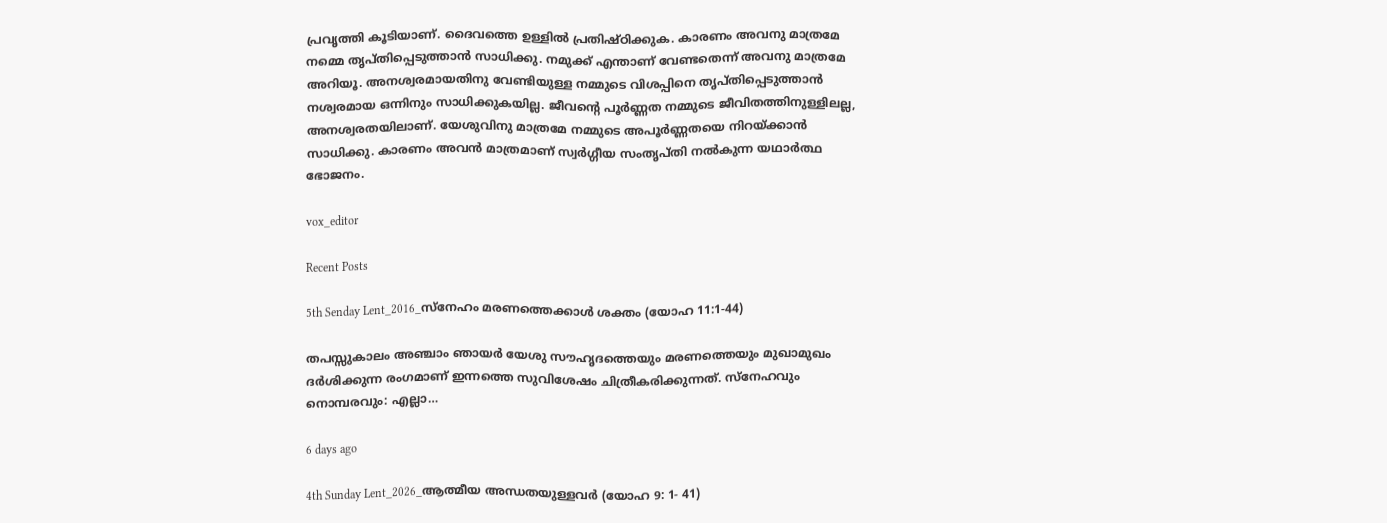പ്രവൃത്തി കൂടിയാണ്. ദൈവത്തെ ഉള്ളിൽ പ്രതിഷ്ഠിക്കുക. കാരണം അവനു മാത്രമേ നമ്മെ തൃപ്തിപ്പെടുത്താൻ സാധിക്കു. നമുക്ക് എന്താണ് വേണ്ടതെന്ന് അവനു മാത്രമേ അറിയൂ. അനശ്വരമായതിനു വേണ്ടിയുള്ള നമ്മുടെ വിശപ്പിനെ തൃപ്തിപ്പെടുത്താൻ നശ്വരമായ ഒന്നിനും സാധിക്കുകയില്ല. ജീവന്റെ പൂർണ്ണത നമ്മുടെ ജീവിതത്തിനുള്ളിലല്ല, അനശ്വരതയിലാണ്. യേശുവിനു മാത്രമേ നമ്മുടെ അപൂർണ്ണതയെ നിറയ്ക്കാൻ സാധിക്കു. കാരണം അവൻ മാത്രമാണ് സ്വർഗ്ഗീയ സംതൃപ്തി നൽകുന്ന യഥാർത്ഥ ഭോജനം.

vox_editor

Recent Posts

5th Senday Lent_2016_സ്നേഹം മരണത്തെക്കാൾ ശക്തം (യോഹ 11:1-44)

തപസ്സുകാലം അഞ്ചാം ഞായർ യേശു സൗഹൃദത്തെയും മരണത്തെയും മുഖാമുഖം ദർശിക്കുന്ന രംഗമാണ് ഇന്നത്തെ സുവിശേഷം ചിത്രീകരിക്കുന്നത്. സ്നേഹവും നൊമ്പരവും: എല്ലാ…

6 days ago

4th Sunday Lent_2026_ആത്മീയ അന്ധതയുള്ളവർ (യോഹ 9: 1- 41)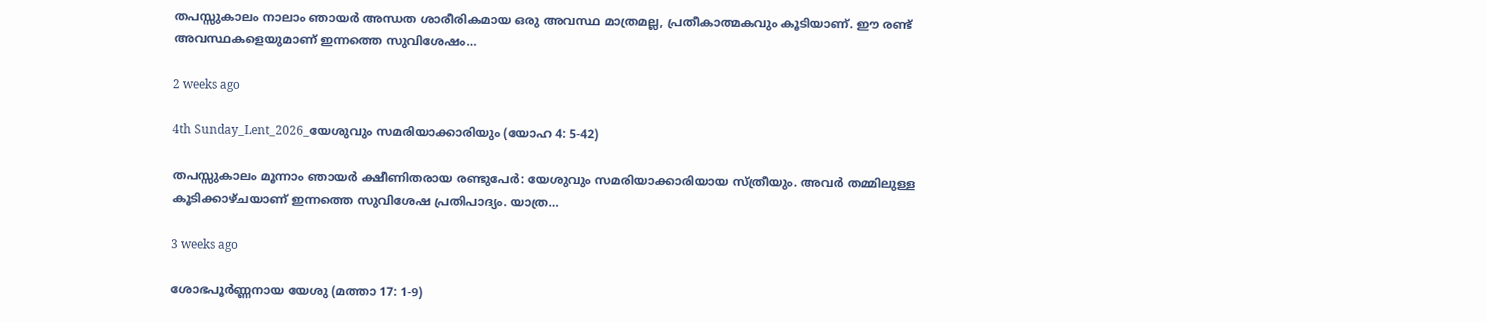തപസ്സുകാലം നാലാം ഞായർ അന്ധത ശാരീരികമായ ഒരു അവസ്ഥ മാത്രമല്ല, പ്രതീകാത്മകവും കൂടിയാണ്. ഈ രണ്ട് അവസ്ഥകളെയുമാണ് ഇന്നത്തെ സുവിശേഷം…

2 weeks ago

4th Sunday_Lent_2026_യേശുവും സമരിയാക്കാരിയും (യോഹ 4: 5-42)

തപസ്സുകാലം മൂന്നാം ഞായർ ക്ഷീണിതരായ രണ്ടുപേർ: യേശുവും സമരിയാക്കാരിയായ സ്ത്രീയും. അവർ തമ്മിലുള്ള കൂടിക്കാഴ്ചയാണ് ഇന്നത്തെ സുവിശേഷ പ്രതിപാദ്യം. യാത്ര…

3 weeks ago

ശോഭപൂർണ്ണനായ യേശു (മത്താ 17: 1-9)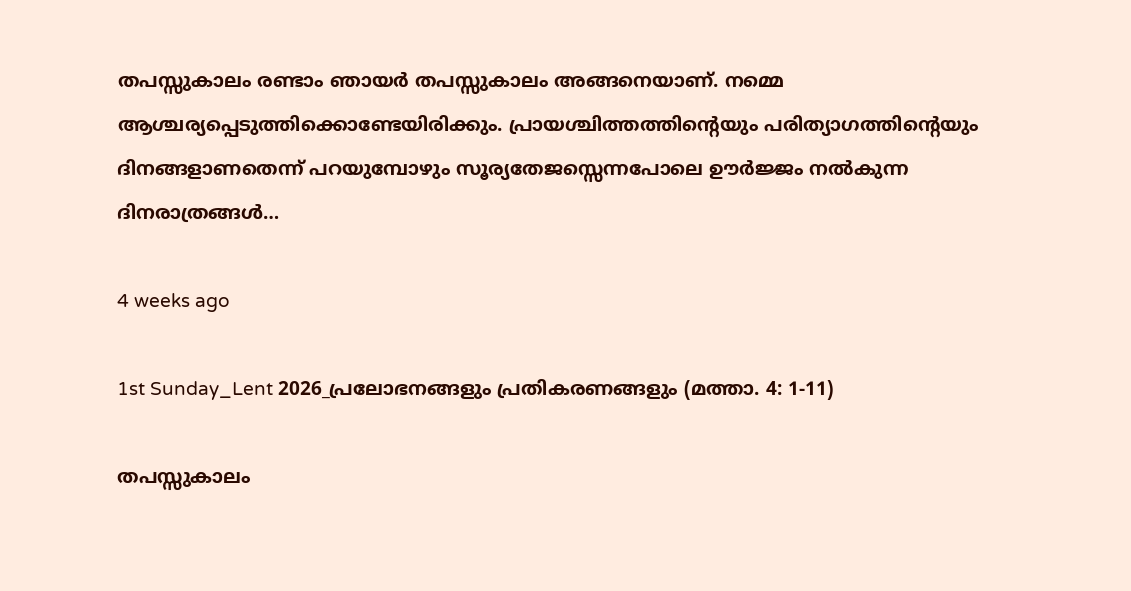തപസ്സുകാലം രണ്ടാം ഞായർ തപസ്സുകാലം അങ്ങനെയാണ്. നമ്മെ ആശ്ചര്യപ്പെടുത്തിക്കൊണ്ടേയിരിക്കും. പ്രായശ്ചിത്തത്തിന്റെയും പരിത്യാഗത്തിന്റെയും ദിനങ്ങളാണതെന്ന് പറയുമ്പോഴും സൂര്യതേജസ്സെന്നപോലെ ഊർജ്ജം നൽകുന്ന ദിനരാത്രങ്ങൾ…

4 weeks ago

1st Sunday_Lent 2026_പ്രലോഭനങ്ങളും പ്രതികരണങ്ങളും (മത്താ. 4: 1-11)

തപസ്സുകാലം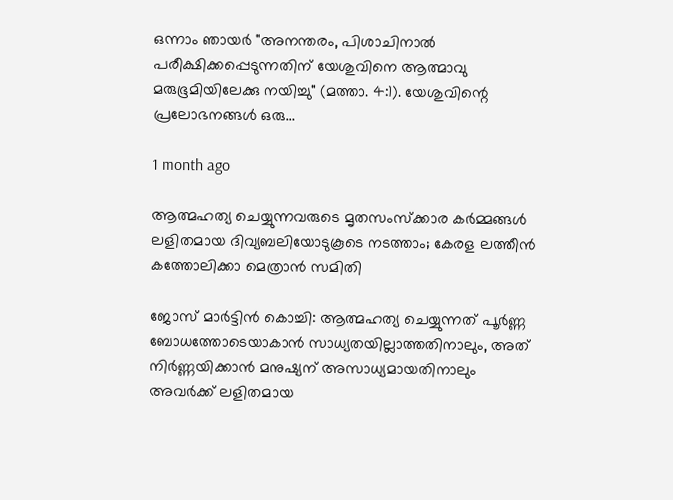ഒന്നാം ഞായർ "അനന്തരം, പിശാചിനാല്‍ പരീക്ഷിക്കപ്പെടുന്നതിന് യേശുവിനെ ആത്മാവു മരുഭൂമിയിലേക്കു നയിച്ചു" (മത്താ. 4:1). യേശുവിന്റെ പ്രലോഭനങ്ങൾ ഒരു…

1 month ago

ആത്മഹത്യ ചെയ്യുന്നവരുടെ മൃതസംസ്ക്കാര കർമ്മങ്ങൾ ലളിതമായ ദിവ്യബലിയോടുകൂടെ നടത്താം; കേരള ലത്തീൻ കത്തോലിക്കാ മെത്രാൻ സമിതി

ജോസ് മാർട്ടിൻ കൊച്ചി: ആത്മഹത്യ ചെയ്യുന്നത് പൂർണ്ണ ബോധത്തോടെയാകാൻ സാധ്യതയില്ലാത്തതിനാലും, അത് നിർണ്ണയിക്കാൻ മനുഷ്യന് അസാധ്യമായതിനാലും അവർക്ക് ലളിതമായ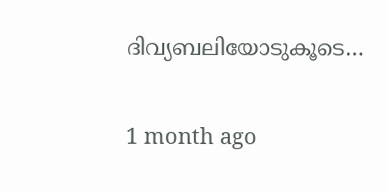ദിവ്യബലിയോടുകൂടെ…

1 month ago